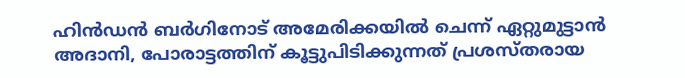ഹിന്‍ഡന്‍ ബര്‍ഗിനോട് അമേരിക്കയില്‍ ചെന്ന് ഏറ്റുമുട്ടാന്‍ അദാനി, പോരാട്ടത്തിന് കൂട്ടുപിടിക്കുന്നത് പ്രശസ്തരായ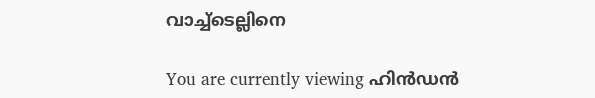വാച്ച്‌ടെല്ലിനെ

You are currently viewing ഹിന്‍ഡന്‍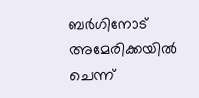ബര്‍ഗിനോട് അമേരിക്കയില്‍ ചെന്ന്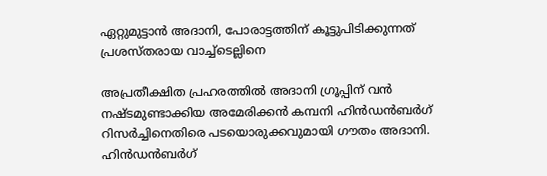ഏറ്റുമുട്ടാന്‍ അദാനി, പോരാട്ടത്തിന് കൂട്ടുപിടിക്കുന്നത് പ്രശസ്തരായ വാച്ച്‌ടെല്ലിനെ

അപ്രതീക്ഷിത പ്രഹരത്തില്‍ അദാനി ഗ്രൂപ്പിന് വന്‍ നഷ്ടമുണ്ടാക്കിയ അമേരിക്കന്‍ കമ്പനി ഹിന്‍ഡന്‍ബര്‍ഗ് റിസര്‍ച്ചിനെതിരെ പടയൊരുക്കവുമായി ഗൗതം അദാനി. ഹിന്‍ഡന്‍ബര്‍ഗ്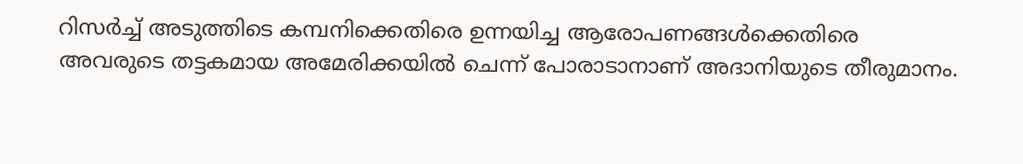റിസര്‍ച്ച്‌ അടുത്തിടെ കമ്പനിക്കെതിരെ ഉന്നയിച്ച ആരോപണങ്ങള്‍ക്കെതിരെ അവരുടെ തട്ടകമായ അമേരിക്കയില്‍ ചെന്ന് പോരാടാനാണ് അദാനിയുടെ തീരുമാനം.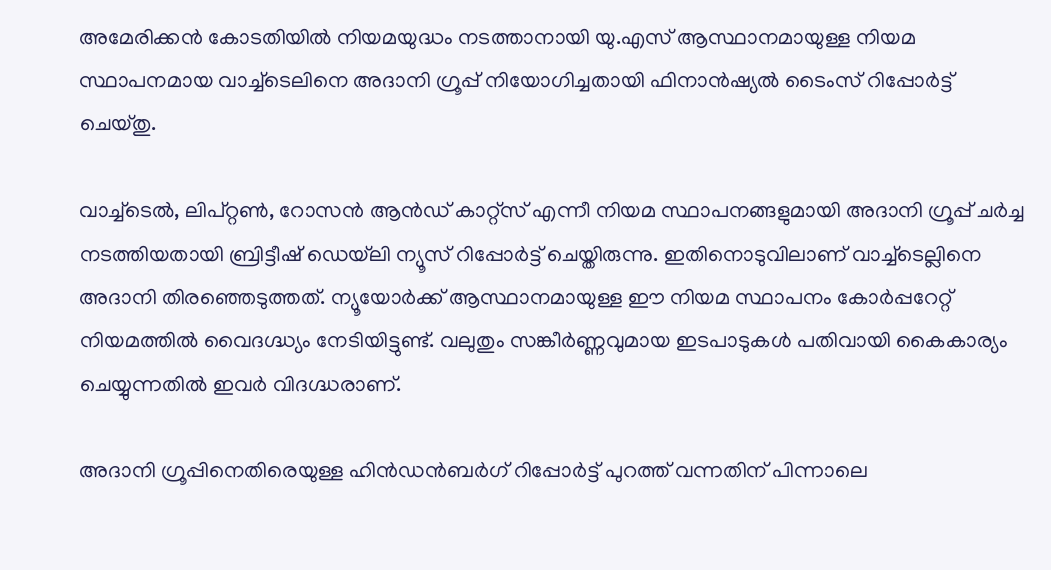അമേരിക്കന്‍ കോടതിയില്‍ നിയമയുദ്ധം നടത്താനായി യു.എസ് ആസ്ഥാനമായുള്ള നിയമ സ്ഥാപനമായ വാച്ച്‌ടെലിനെ അദാനി ഗ്രൂപ്പ് നിയോഗിച്ചതായി ഫിനാന്‍ഷ്യല്‍ ടൈംസ് റിപ്പോര്‍ട്ട് ചെയ്തു.

വാച്ച്‌ടെല്‍, ലിപ്‌റ്റൺ, റോസന്‍ ആന്‍ഡ് കാറ്റ്സ് എന്നീ നിയമ സ്ഥാപനങ്ങളുമായി അദാനി ഗ്രൂപ്പ് ചര്‍ച്ച നടത്തിയതായി ബ്രിട്ടീഷ് ഡെയ്‌ലി ന്യൂസ് റിപ്പോര്‍ട്ട് ചെയ്തിരുന്നു. ഇതിനൊടുവിലാണ് വാച്ച്‌ടെല്ലിനെ അദാനി തിരഞ്ഞെടുത്തത്. ന്യൂയോര്‍ക്ക് ആസ്ഥാനമായുള്ള ഈ നിയമ സ്ഥാപനം കോര്‍പ്പറേറ്റ് നിയമത്തില്‍ വൈദഗ്ദ്ധ്യം നേടിയിട്ടുണ്ട്. വലുതും സങ്കീര്‍ണ്ണവുമായ ഇടപാടുകള്‍ പതിവായി കൈകാര്യം ചെയ്യുന്നതില്‍ ഇവര്‍ വിദഗ്ദ്ധരാണ്.

അദാനി ഗ്രൂപ്പിനെതിരെയുള്ള ഹിന്‍ഡന്‍ബര്‍ഗ് റിപ്പോര്‍ട്ട് പുറത്ത് വന്നതിന് പിന്നാലെ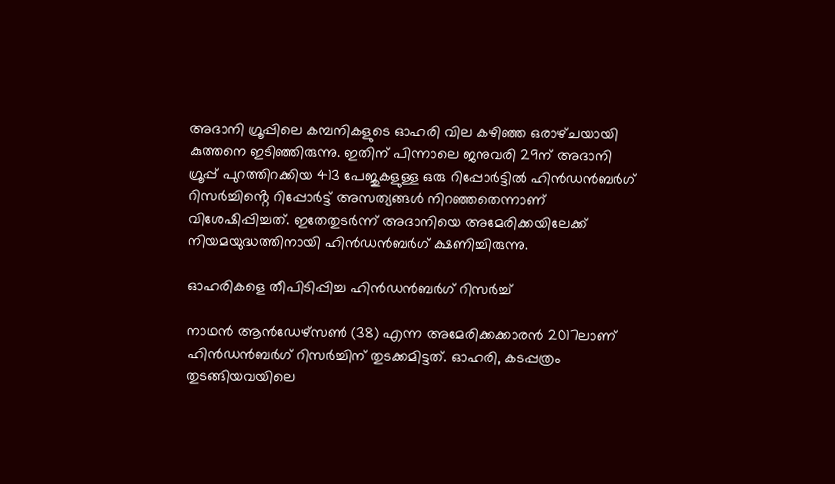അദാനി ഗ്രൂപ്പിലെ കമ്പനികളുടെ ഓഹരി വില കഴിഞ്ഞ ഒരാഴ്‌ചയായി കുത്തനെ ഇടിഞ്ഞിരുന്നു. ഇതിന് പിന്നാലെ ജനുവരി 29ന് അദാനി ഗ്രൂപ്പ് പുറത്തിറക്കിയ 413 പേജുകളുള്ള ഒരു റിപ്പോര്‍ട്ടില്‍ ഹിന്‍ഡന്‍ബര്‍ഗ് റിസര്‍ച്ചിൻ്റെ റിപ്പോര്‍ട്ട് അസത്യങ്ങള്‍ നിറഞ്ഞതെന്നാണ് വിശേഷിപ്പിച്ചത്. ഇതേതുടര്‍ന്ന് അദാനിയെ അമേരിക്കയിലേക്ക് നിയമയുദ്ധത്തിനായി ഹിന്‍ഡന്‍ബര്‍ഗ് ക്ഷണിച്ചിരുന്നു.

ഓഹരികളെ തീപിടിപ്പിച്ച ഹിന്‍ഡന്‍ബര്‍ഗ് റിസര്‍ച്ച്‌

നാഥന്‍ ആന്‍ഡേഴ്‌സണ്‍ (38) എന്ന അമേരിക്കക്കാരന്‍ 2017ലാണ് ഹിന്‍ഡന്‍ബര്‍ഗ് റിസര്‍ച്ചിന് തുടക്കമിട്ടത്. ഓഹരി, കടപ്പത്രം തുടങ്ങിയവയിലെ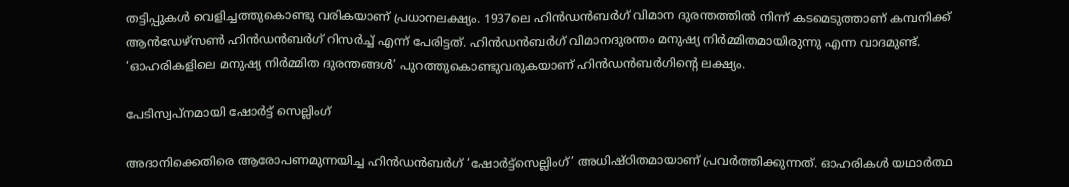തട്ടിപ്പുകള്‍ വെളിച്ചത്തുകൊണ്ടു വരികയാണ് പ്രധാനലക്ഷ്യം. 1937ലെ ഹിന്‍ഡന്‍ബര്‍ഗ് വിമാന ദുരന്തത്തില്‍ നിന്ന് കടമെടുത്താണ് കമ്പനിക്ക് ആന്‍ഡേഴ്‌സണ്‍ ഹിന്‍ഡന്‍ബര്‍ഗ് റിസര്‍ച്ച്‌ എന്ന് പേരിട്ടത്. ഹിന്‍ഡന്‍ബര്‍ഗ് വിമാനദുരന്തം മനുഷ്യ നിര്‍മ്മിതമായിരുന്നു എന്ന വാദമുണ്ട്. ‘ഓഹരികളിലെ മനുഷ്യ നിര്‍മ്മിത ദുരന്തങ്ങള്‍’ പുറത്തുകൊണ്ടുവരുകയാണ് ഹിന്‍ഡന്‍ബര്‍ഗിൻ്റെ ലക്ഷ്യം.

പേടിസ്വപ്നമായി ഷോര്‍ട്ട് സെല്ലിംഗ്

അദാനിക്കെതിരെ ആരോപണമുന്നയിച്ച ഹിന്‍ഡന്‍ബര്‍ഗ് ‘ഷോര്‍ട്ട്‌സെല്ലിംഗ്’ അധിഷ്ഠിതമായാണ് പ്രവര്‍ത്തിക്കുന്നത്. ഓഹരികള്‍ യഥാര്‍ത്ഥ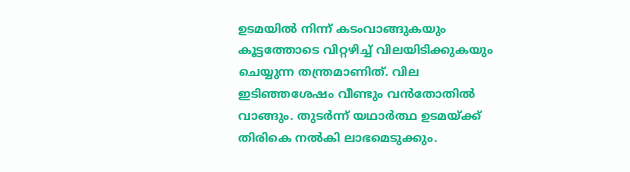ഉടമയില്‍ നിന്ന് കടംവാങ്ങുകയും കൂട്ടത്തോടെ വിറ്റഴിച്ച്‌ വിലയിടിക്കുകയും ചെയ്യുന്ന തന്ത്രമാണിത്. വില ഇടിഞ്ഞശേഷം വീണ്ടും വന്‍തോതില്‍ വാങ്ങും. തുടര്‍ന്ന് യഥാര്‍ത്ഥ ഉടമയ്ക്ക് തിരികെ നല്‍കി ലാഭമെടുക്കും.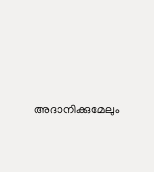അദാനിക്കുമേലും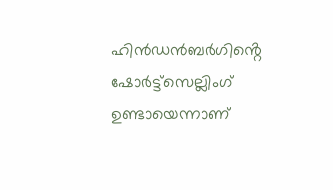ഹിന്‍ഡന്‍ബര്‍ഗിൻ്റെ ഷോര്‍ട്ട്‌സെല്ലിംഗ് ഉണ്ടായെന്നാണ്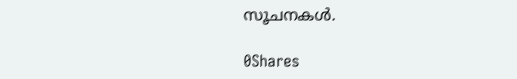സൂചനകള്‍.

0Shares